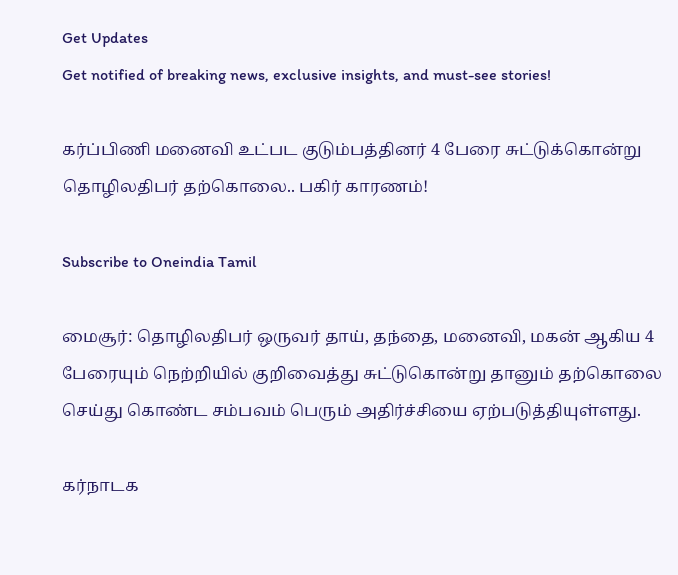Get Updates
Get notified of breaking news, exclusive insights, and must-see stories!

கர்ப்பிணி மனைவி உட்பட குடும்பத்தினர் 4 பேரை சுட்டுக்கொன்று தொழிலதிபர் தற்கொலை.. பகிர் காரணம்!

Subscribe to Oneindia Tamil

மைசூர்: தொழிலதிபர் ஒருவர் தாய், தந்தை, மனைவி, மகன் ஆகிய 4 பேரையும் நெற்றியில் குறிவைத்து சுட்டுகொன்று தானும் தற்கொலை செய்து கொண்ட சம்பவம் பெரும் அதிர்ச்சியை ஏற்படுத்தியுள்ளது.

கர்நாடக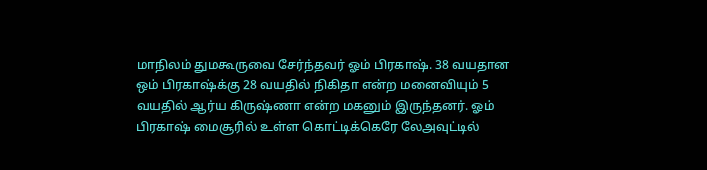மாநிலம் துமகூருவை சேர்ந்தவர் ஓம் பிரகாஷ். 38 வயதான ஒம் பிரகாஷ்க்கு 28 வயதில் நிகிதா என்ற மனைவியும் 5 வயதில் ஆர்ய கிருஷ்ணா என்ற மகனும் இருந்தனர். ஓம் பிரகாஷ் மைசூரில் உள்ள கொட்டிக்கெரே லேஅவுட்டில்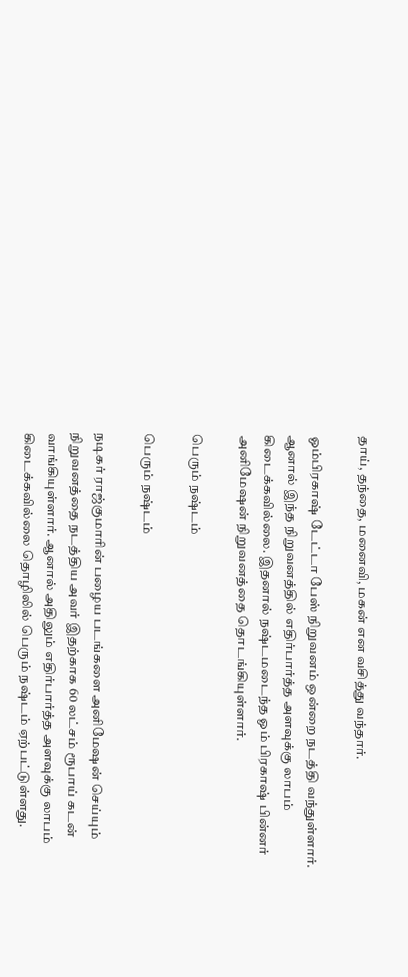தாய், தந்தை, மனைவி, மகன் என வசித்து வந்தார்.

ஓம்பிரகாஷ் டேட்டா பேஸ் நிறுவனம் ஒன்றை நடத்தி வந்துள்ளார். ஆனால் இந்த நிறுவனத்தில் எதிர்பார்த்த அளவுக்கு லாபம் கிடைக்கவில்லை. இதனால் நஷ்டமடைந்த ஓம் பிரகாஷ் பின்னர் அனிமேஷன் நிறுவனத்தை தொடங்கியுள்ளார்.

பெரும் நஷ்டம்

பெரும் நஷ்டம்

நடிகர் ராஜ்குமாரின் பழைய படங்களை அனிமேஷன் செய்யும் நிறுவனத்தை நடத்திய அவர் இதற்காக 60 லட்சம் ரூபாய் கடன் வாங்கியுள்ளார். ஆனால் அதிலும் எதிர்பார்த்த அளவுக்கு லாபம் கிடைக்கவில்லை தொழிலில் பெரும் நஷ்டம் ஏற்பட்டுள்ளது.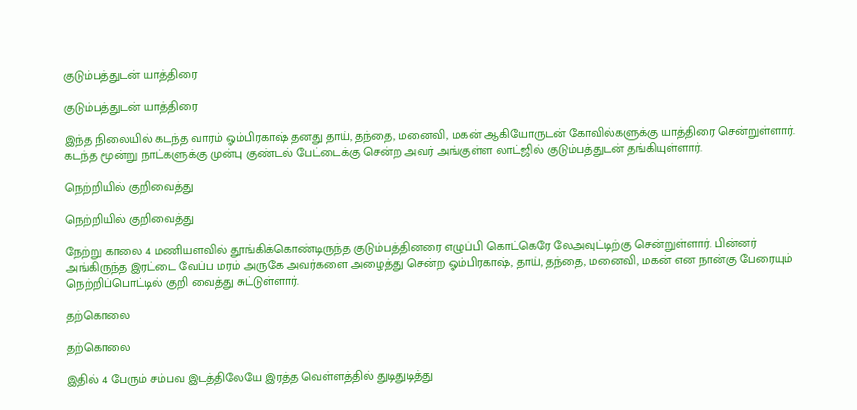குடும்பத்துடன் யாத்திரை

குடும்பத்துடன் யாத்திரை

இந்த நிலையில் கடந்த வாரம் ஓம்பிரகாஷ் தனது தாய், தந்தை, மனைவி, மகன் ஆகியோருடன் கோவில்களுக்கு யாத்திரை சென்றுள்ளார். கடந்த மூன்று நாட்களுக்கு முன்பு குண்டல் பேட்டைக்கு சென்ற அவர் அங்குள்ள லாட்ஜில் குடும்பத்துடன் தங்கியுள்ளார்.

நெற்றியில் குறிவைத்து

நெற்றியில் குறிவைத்து

நேற்று காலை 4 மணியளவில் தூங்கிக்கொண்டிருந்த குடும்பத்தினரை எழுப்பி கொட்கெரே லேஅவுட்டிற்கு சென்றுள்ளார். பின்னர் அங்கிருந்த இரட்டை வேப்ப மரம் அருகே அவர்களை அழைத்து சென்ற ஓம்பிரகாஷ், தாய், தந்தை, மனைவி, மகன் என நான்கு பேரையும் நெற்றிப்பொட்டில் குறி வைத்து சுட்டுள்ளார்.

தற்கொலை

தற்கொலை

இதில் 4 பேரும் சம்பவ இடத்திலேயே இரத்த வெள்ளத்தில் துடிதுடித்து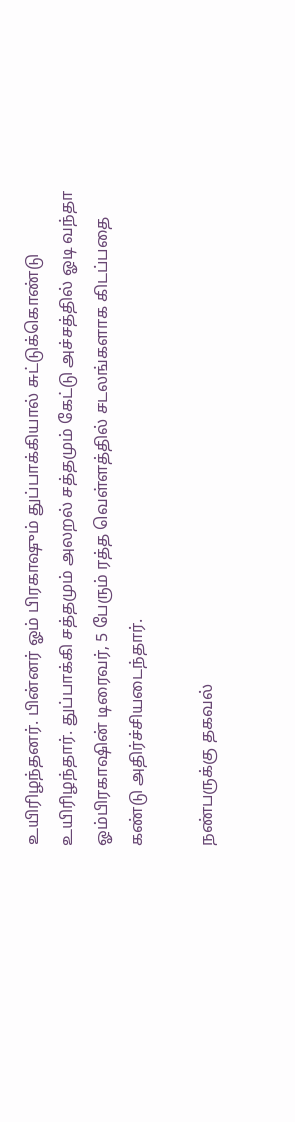உயிரிழந்தனர். பின்னர் ஓம் பிரகாஷும் துப்பாக்கியால் சுட்டுக்கொண்டு உயிரிழந்தார். துப்பாக்கி சத்தமும் அலறல் சத்தமும் கேட்டு அச்சத்தில் ஓடி வந்தா ஓம்பிரகாஷின் டிரைவர், 5 பேரும் ரத்த வெள்ளத்தில் சடலங்களாக கிடப்பதை கண்டு அதிர்ச்சியடைந்தார்.

நண்பருக்கு தகவல்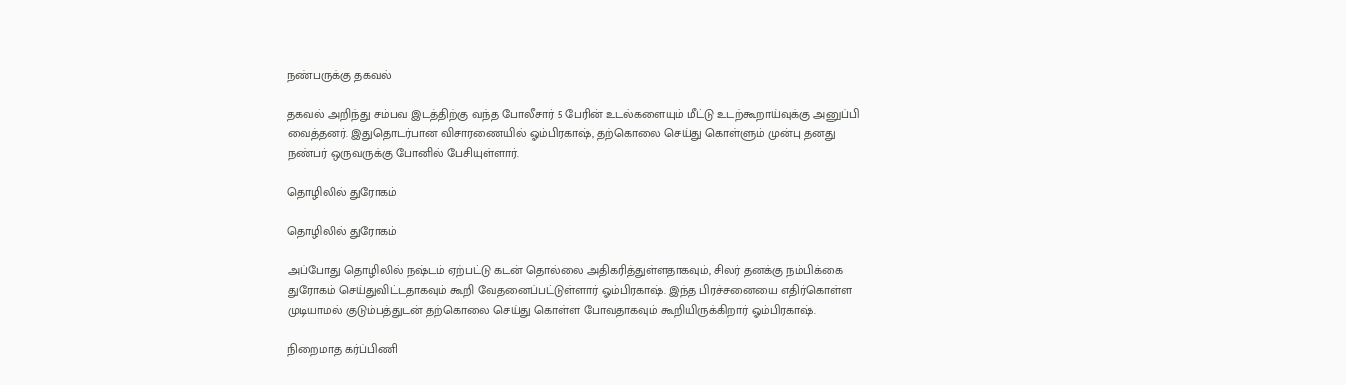நண்பருக்கு தகவல்

தகவல் அறிந்து சம்பவ இடத்திற்கு வந்த போலீசார் 5 பேரின் உடல்களையும் மீட்டு உடற்கூறாய்வுக்கு அனுப்பி வைத்தனர். இதுதொடர்பான விசாரணையில் ஓம்பிரகாஷ், தற்கொலை செய்து கொள்ளும் முன்பு தனது நண்பர் ஒருவருக்கு போனில் பேசியுள்ளார்.

தொழிலில் துரோகம்

தொழிலில் துரோகம்

அப்போது தொழிலில் நஷ்டம் ஏற்பட்டு கடன் தொல்லை அதிகரித்துள்ளதாகவும், சிலர் தனக்கு நம்பிக்கை துரோகம் செய்துவிட்டதாகவும் கூறி வேதனைப்பட்டுள்ளார் ஓம்பிரகாஷ். இந்த பிரச்சனையை எதிர்கொள்ள முடியாமல் குடும்பத்துடன் தற்கொலை செய்து கொள்ள போவதாகவும் கூறியிருக்கிறார் ஓம்பிரகாஷ்.

நிறைமாத கர்ப்பிணி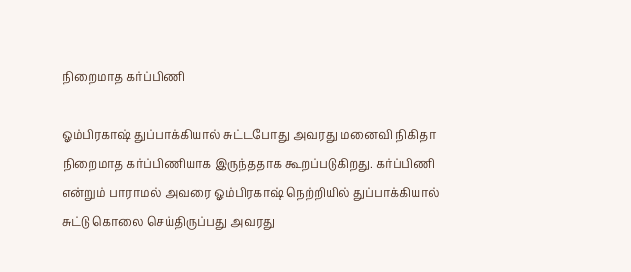நிறைமாத கர்ப்பிணி

ஓம்பிரகாஷ் துப்பாக்கியால் சுட்டபோது அவரது மனைவி நிகிதா நிறைமாத கர்ப்பிணியாக இருந்ததாக கூறப்படுகிறது. கர்ப்பிணி என்றும் பாராமல் அவரை ஓம்பிரகாஷ் நெற்றியில் துப்பாக்கியால் சுட்டு கொலை செய்திருப்பது அவரது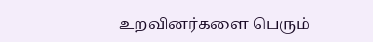உறவினர்களை பெரும்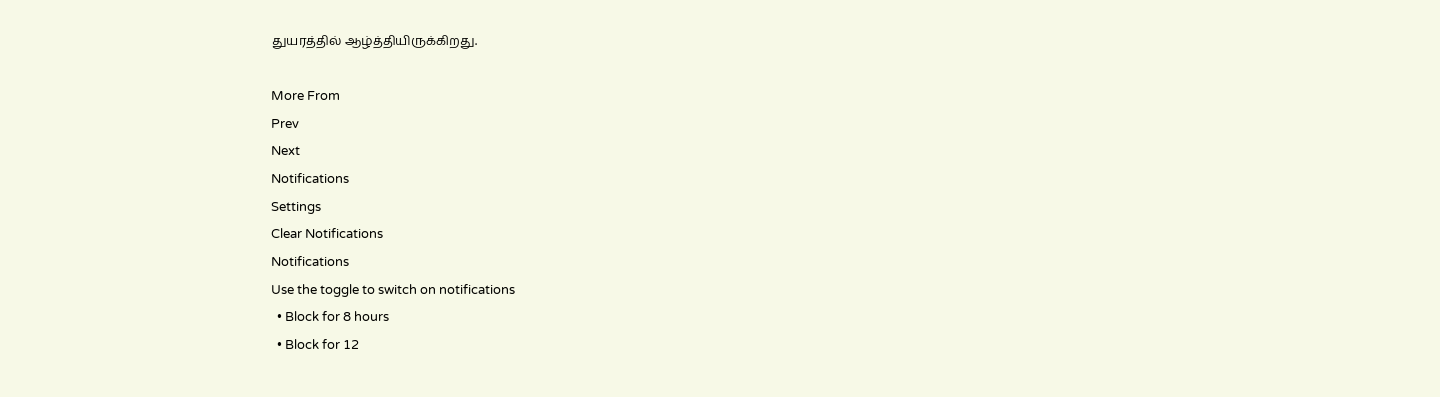துயரத்தில் ஆழ்த்தியிருக்கிறது.

More From
Prev
Next
Notifications
Settings
Clear Notifications
Notifications
Use the toggle to switch on notifications
  • Block for 8 hours
  • Block for 12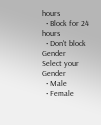hours
  • Block for 24 hours
  • Don't block
Gender
Select your Gender
  • Male
  • Female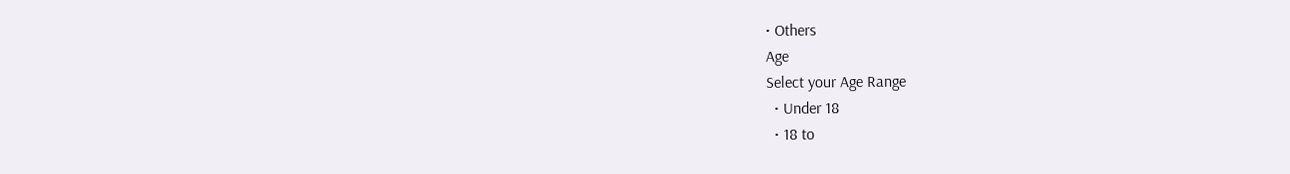• Others
Age
Select your Age Range
  • Under 18
  • 18 to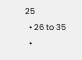25
  • 26 to 35
  •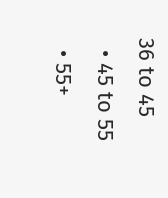36 to 45
  • 45 to 55
  • 55+